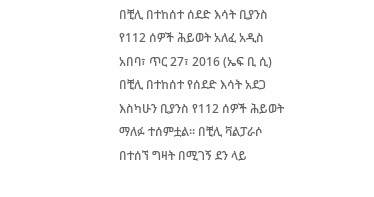በቺሊ በተከሰተ ሰደድ እሳት ቢያንስ የ112 ሰዎች ሕይወት አለፈ አዲስ አበባ፣ ጥር 27፣ 2016 (ኤፍ ቢ ሲ) በቺሊ በተከሰተ የሰደድ እሳት አደጋ እስካሁን ቢያንስ የ112 ሰዎች ሕይወት ማለፉ ተሰምቷል፡፡ በቺሊ ቫልፓራሶ በተሰኘ ግዛት በሚገኝ ደን ላይ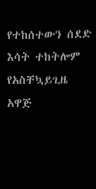የተከሰተውን ሰደድ እሳት ተከትሎም የአስቸኳይጊዜ አዋጅ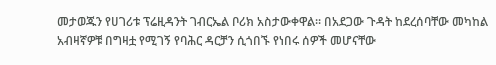መታወጁን የሀገሪቱ ፕሬዚዳንት ገብርኤል ቦሪክ አስታውቀዋል፡፡ በአደጋው ጉዳት ከደረሰባቸው መካከል አብዛኛዎቹ በግዛቷ የሚገኝ የባሕር ዳርቻን ሲጎበኙ የነበሩ ሰዎች መሆናቸው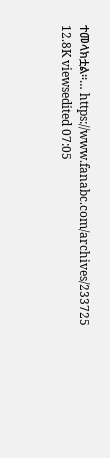ተመላክቷል፡፡… https://www.fanabc.com/archives/233725 12.8K viewsedited 07:05